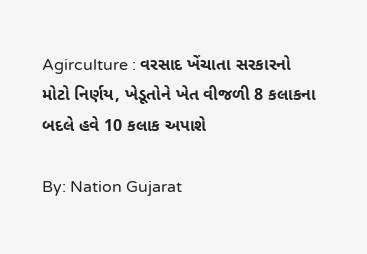Agirculture : વરસાદ ખેંચાતા સરકારનો મોટો નિર્ણય, ખેડૂતોને ખેત વીજળી 8 કલાકના બદલે હવે 10 કલાક અપાશે

By: Nation Gujarat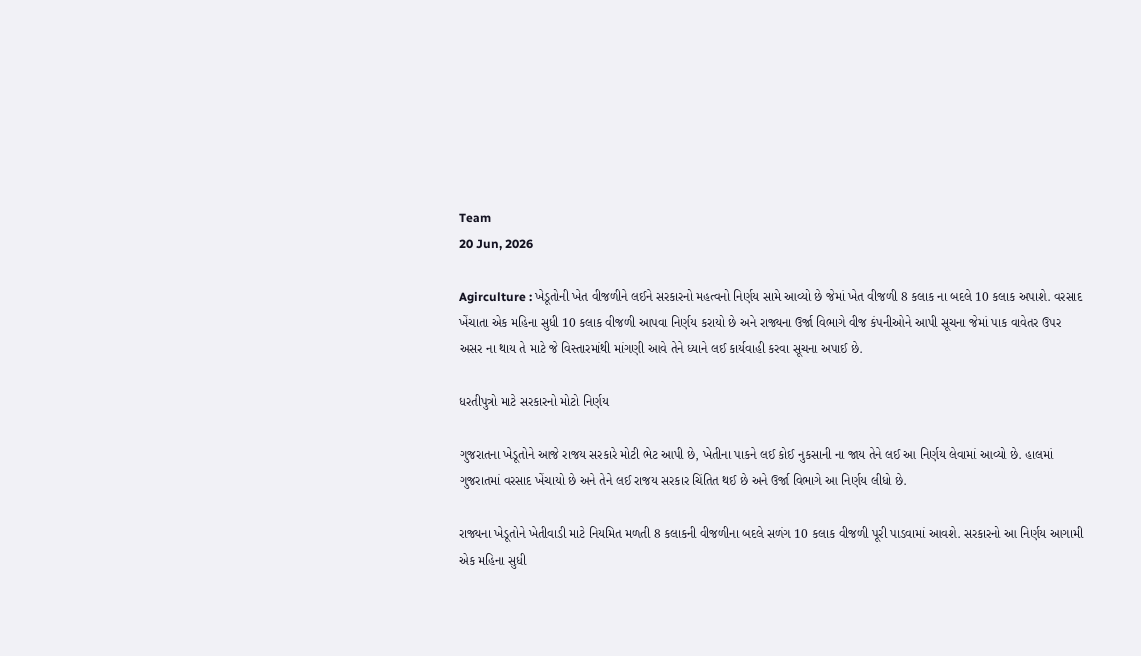Team
20 Jun, 2026

Agirculture : ખેડૂતોની ખેત વીજળીને લઈને સરકારનો મહત્વનો નિર્ણય સામે આવ્યો છે જેમાં ખેત વીજળી 8 કલાક ના બદલે 10 કલાક અપાશે. વરસાદ ખેંચાતા એક મહિના સુધી 10 કલાક વીજળી આપવા નિર્ણય કરાયો છે અને રાજ્યના ઉર્જા વિભાગે વીજ કંપનીઓને આપી સૂચના જેમાં પાક વાવેતર ઉપર અસર ના થાય તે માટે જે વિસ્તારમાંથી માંગણી આવે તેને ધ્યાને લઈ કાર્યવાહી કરવા સૂચના અપાઈ છે.

ધરતીપુત્રો માટે સરકારનો મોટો નિર્ણય

ગુજરાતના ખેડૂતોને આજે રાજય સરકારે મોટી ભેટ આપી છે, ખેતીના પાકને લઈ કોઈ નુકસાની ના જાય તેને લઈ આ નિર્ણય લેવામાં આવ્યો છે. હાલમાં ગુજરાતમાં વરસાદ ખેંચાયો છે અને તેને લઈ રાજય સરકાર ચિંતિત થઈ છે અને ઉર્જા વિભાગે આ નિર્ણય લીધો છે.

રાજ્યના ખેડૂતોને ખેતીવાડી માટે નિયમિત મળતી 8 કલાકની વીજળીના બદલે સળંગ 10 કલાક વીજળી પૂરી પાડવામાં આવશે. સરકારનો આ નિર્ણય આગામી એક મહિના સુધી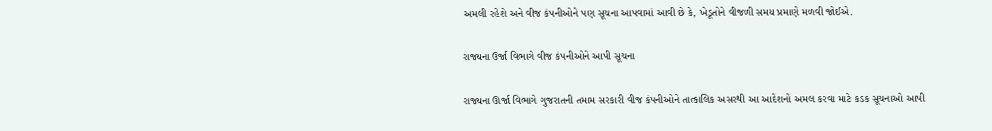અમલી રહેશે અને વીજ કંપનીઓને પણ સૂચના આપવામાં આવી છે કે, ખેડૂતોને વીજળી સમય પ્રમાણે મળવી જોઈએ.

રાજ્યના ઉર્જા વિભાગે વીજ કંપનીઓને આપી સૂચના

રાજ્યના ઊર્જા વિભાગે ગુજરાતની તમામ સરકારી વીજ કંપનીઓને તાત્કાલિક અસરથી આ આદેશનો અમલ કરવા માટે કડક સૂચનાઓ આપી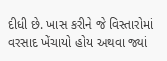દીધી છે. ખાસ કરીને જે વિસ્તારોમાં વરસાદ ખેંચાયો હોય અથવા જ્યાં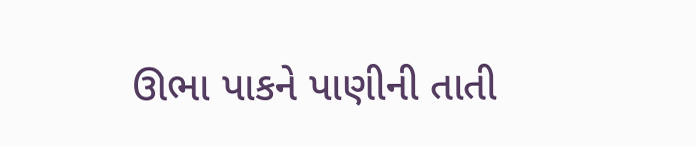ઊભા પાકને પાણીની તાતી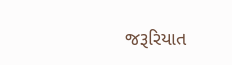જરૂરિયાત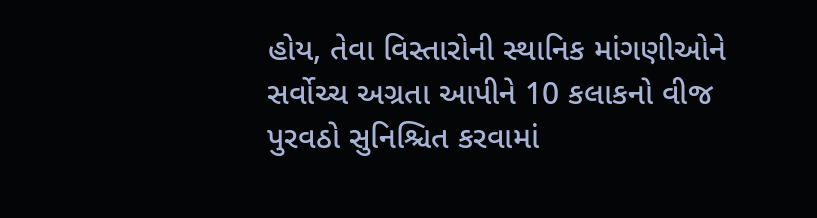હોય, તેવા વિસ્તારોની સ્થાનિક માંગણીઓને સર્વોચ્ચ અગ્રતા આપીને 10 કલાકનો વીજ પુરવઠો સુનિશ્ચિત કરવામાં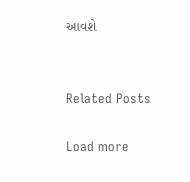આવશે


Related Posts

Load more